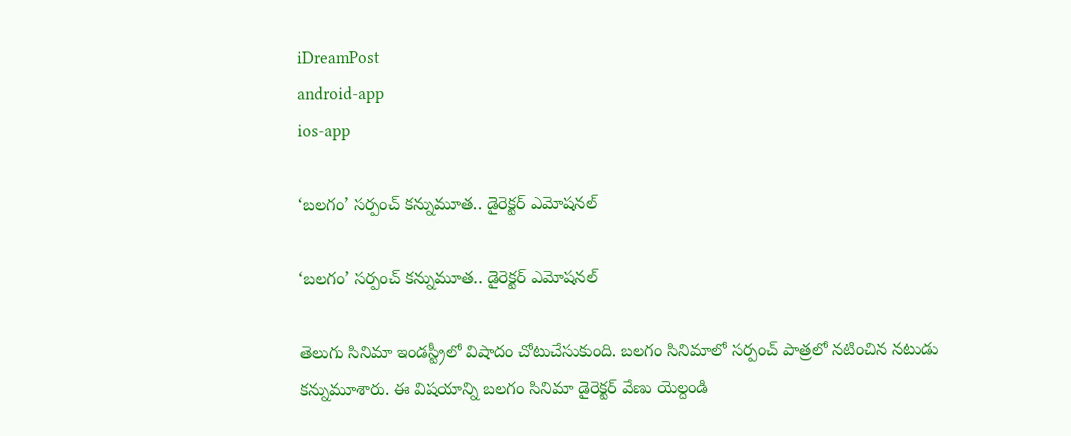iDreamPost
android-app
ios-app

‘బలగం’ సర్పంచ్ కన్నుమూత.. డైరెక్టర్ ఎమోషనల్

‘బలగం’ సర్పంచ్ కన్నుమూత.. డైరెక్టర్ ఎమోషనల్

తెలుగు సినిమా ఇండస్ట్రీలో విషాదం చోటుచేసుకుంది. బలగం సినిమాలో సర్పంచ్ పాత్రలో నటించిన నటుడు కన్నుమూశారు. ఈ విషయాన్ని బలగం సినిమా డైరెక్టర్ వేణు యెల్దండి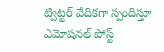ట్విట్టర్ వేదికగా స్పందిస్తూ ఎమోషనల్ పోస్ట్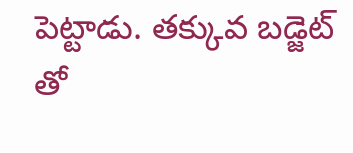పెట్టాడు. తక్కువ బడ్జెట్ తో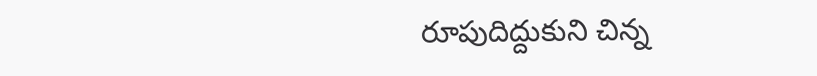రూపుదిద్దుకుని చిన్న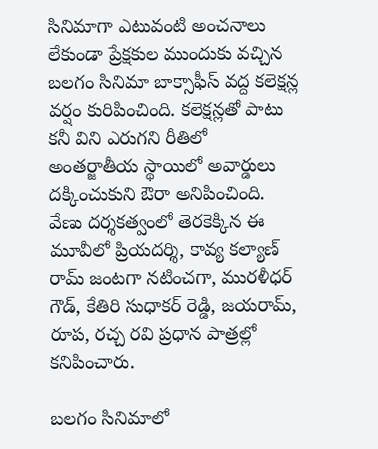సినిమాగా ఎటువంటి అంచనాలు లేకుండా ప్రేక్షకుల ముందుకు వచ్చిన బలగం సినిమా బాక్సాఫీస్ వద్ద కలెక్షన్ల వర్షం కురిపించింది. కలెక్షన్లతో పాటు కనీ విని ఎరుగని రీతిలో అంతర్జాతీయ స్థాయిలో అవార్డులు దక్కించుకుని ఔరా అనిపించింది. వేణు దర్శకత్వంలో తెరకెక్కిన ఈ మూవీలో ప్రియదర్శి, కావ్య కల్యాణ్ రామ్ జంటగా నటించగా, మురళీధర్ గౌడ్, కేతిరి సుధాకర్‌ రెడ్డి, జయరామ్, రూప, రచ్చ రవి ప్రధాన పాత్రల్లో కనిపించారు.

బలగం సినిమాలో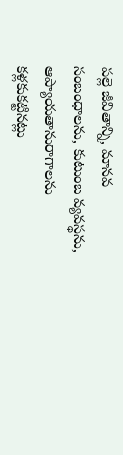పల్లె జీవితాన్ని, మానవ సంబంధాలను, కుటుంబ వ్యవస్థను, ఆప్యాయతానురాగాలను కళ్లకుకట్టినట్లు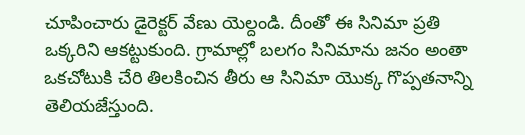చూపించారు డైరెక్టర్ వేణు యెల్దండి. దీంతో ఈ సినిమా ప్రతి ఒక్కరిని ఆకట్టుకుంది. గ్రామాల్లో బలగం సినిమాను జనం అంతా ఒకచోటుకి చేరి తిలకించిన తీరు ఆ సినిమా యొక్క గొప్పతనాన్ని తెలియజేస్తుంది.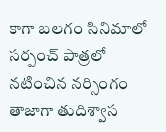కాగా బలగం సినిమాలో సర్పంచ్ పాత్రలో నటించిన నర్సింగం తాజాగా తుదిశ్వాస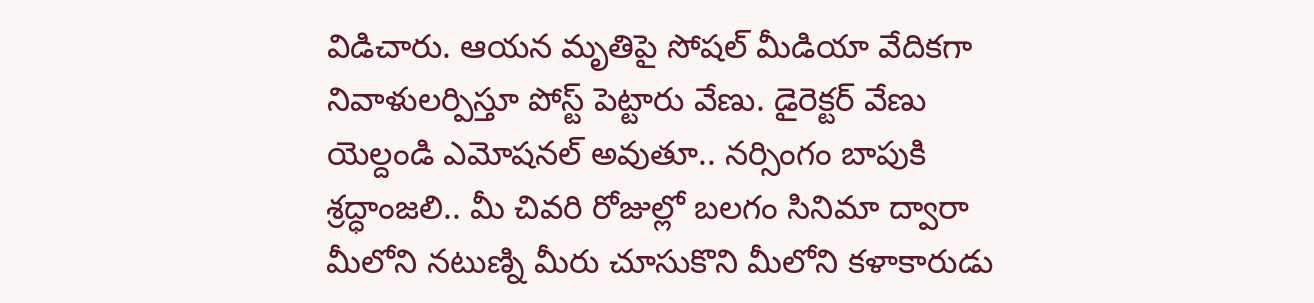విడిచారు. ఆయన మృతిపై సోషల్ మీడియా వేదికగా నివాళులర్పిస్తూ పోస్ట్ పెట్టారు వేణు. డైరెక్టర్ వేణు యెల్దండి ఎమోషనల్ అవుతూ.. నర్సింగం బాపుకి శ్రద్ధాంజలి.. మీ చివరి రోజుల్లో బలగం సినిమా ద్వారా మీలోని నటుణ్ని మీరు చూసుకొని మీలోని కళాకారుడు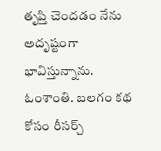తృప్తి చెందడం నేను అదృష్టంగా భావిస్తున్నాను. ఓంశాంతి. బలగం కథ కోసం రీసర్చ్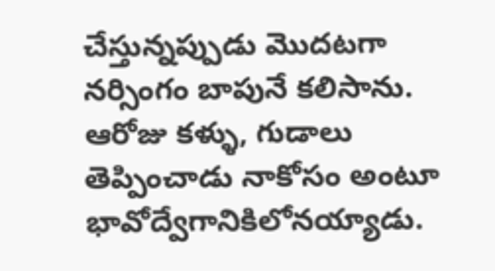చేస్తున్నప్పుడు మొదటగా నర్సింగం బాపునే కలిసాను. ఆరోజు కళ్ళు, గుడాలు తెప్పించాడు నాకోసం అంటూ భావోద్వేగానికిలోనయ్యాడు.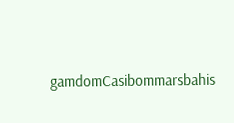gamdomCasibommarsbahis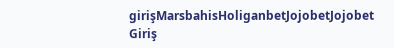girişMarsbahisHoliganbetJojobetJojobet Giriş